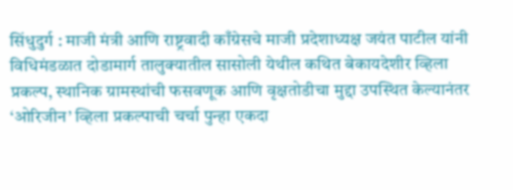सिंधुदुर्ग : माजी मंत्री आणि राष्ट्रवादी काँग्रेसचे माजी प्रदेशाध्यक्ष जयंत पाटील यांनी विधिमंडळात दोडामार्ग तालुक्यातील सासोली येथील कथित बेकायदेशीर व्हिला प्रकल्प, स्थानिक ग्रामस्थांची फसवणूक आणि वृक्षतोडीचा मुद्दा उपस्थित केल्यानंतर ‘ओरिजीन’ व्हिला प्रकल्पाची चर्चा पुन्हा एकदा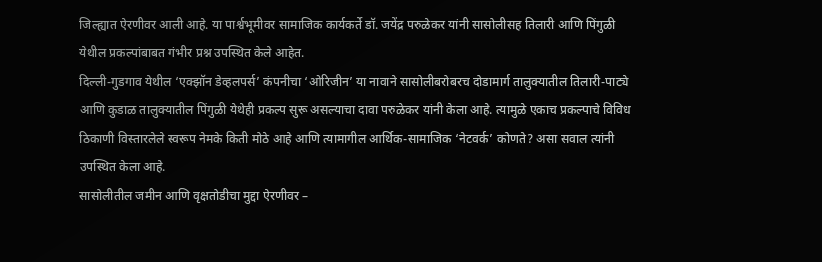जिल्ह्यात ऐरणीवर आली आहे. या पार्श्वभूमीवर सामाजिक कार्यकर्ते डॉ. जयेंद्र परुळेकर यांनी सासोलीसह तिलारी आणि पिंगुळी येथील प्रकल्पांबाबत गंभीर प्रश्न उपस्थित केले आहेत.
दिल्ली-गुडगाव येथील ‘एक्झॉन डेव्हलपर्स’ कंपनीचा ‘ओरिजीन’ या नावाने सासोलीबरोबरच दोडामार्ग तालुक्यातील तिलारी-पाट्ये आणि कुडाळ तालुक्यातील पिंगुळी येथेही प्रकल्प सुरू असल्याचा दावा परुळेकर यांनी केला आहे. त्यामुळे एकाच प्रकल्पाचे विविध ठिकाणी विस्तारलेले स्वरूप नेमके किती मोठे आहे आणि त्यामागील आर्थिक-सामाजिक ‘नेटवर्क’ कोणते? असा सवाल त्यांनी उपस्थित केला आहे.
सासोलीतील जमीन आणि वृक्षतोडीचा मुद्दा ऐरणीवर –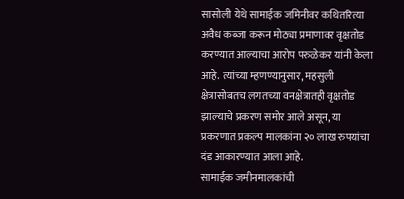सासोली येथे सामाईक जमिनीवर कथितरित्या अवैध कब्जा करून मोठ्या प्रमाणावर वृक्षतोड करण्यात आल्याचा आरोप परुळेकर यांनी केला आहे. त्यांच्या म्हणण्यानुसार, महसुली क्षेत्रासोबतच लगतच्या वनक्षेत्रातही वृक्षतोड झाल्याचे प्रकरण समोर आले असून, या प्रकरणात प्रकल्प मालकांना २० लाख रुपयांचा दंड आकारण्यात आला आहे.
सामाईक जमीनमालकांची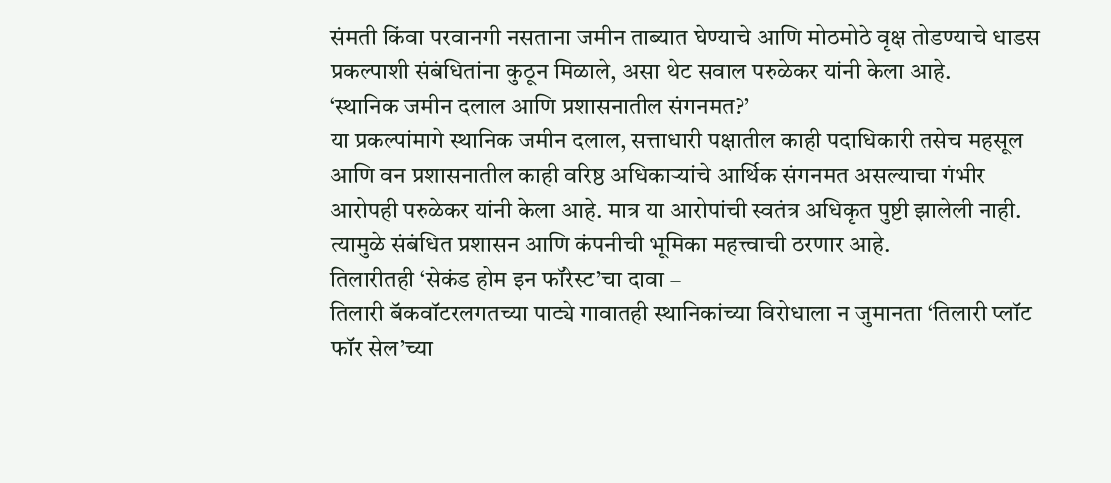संमती किंवा परवानगी नसताना जमीन ताब्यात घेण्याचे आणि मोठमोठे वृक्ष तोडण्याचे धाडस प्रकल्पाशी संबंधितांना कुठून मिळाले, असा थेट सवाल परुळेकर यांनी केला आहे.
‘स्थानिक जमीन दलाल आणि प्रशासनातील संगनमत?’
या प्रकल्पांमागे स्थानिक जमीन दलाल, सत्ताधारी पक्षातील काही पदाधिकारी तसेच महसूल आणि वन प्रशासनातील काही वरिष्ठ अधिकाऱ्यांचे आर्थिक संगनमत असल्याचा गंभीर आरोपही परुळेकर यांनी केला आहे. मात्र या आरोपांची स्वतंत्र अधिकृत पुष्टी झालेली नाही. त्यामुळे संबंधित प्रशासन आणि कंपनीची भूमिका महत्त्वाची ठरणार आहे.
तिलारीतही ‘सेकंड होम इन फॉरेस्ट’चा दावा –
तिलारी बॅकवॉटरलगतच्या पाट्ये गावातही स्थानिकांच्या विरोधाला न जुमानता ‘तिलारी प्लॉट फॉर सेल’च्या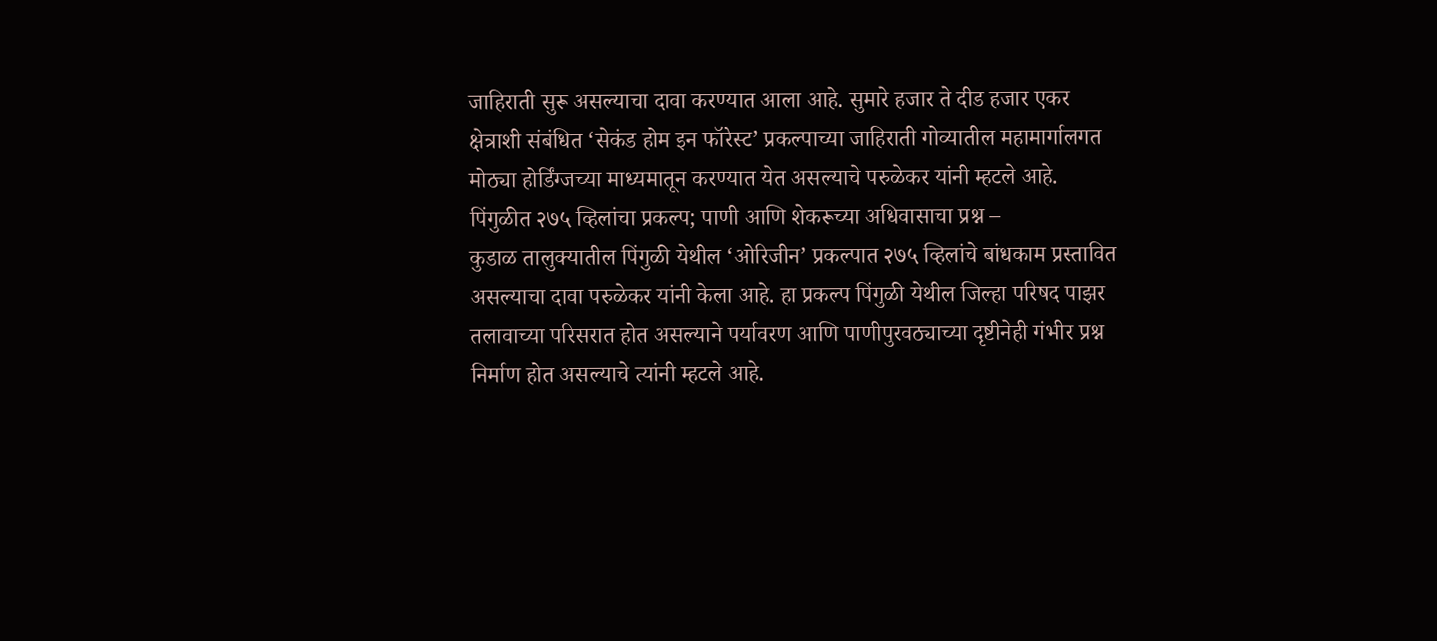जाहिराती सुरू असल्याचा दावा करण्यात आला आहे. सुमारे हजार ते दीड हजार एकर क्षेत्राशी संबंधित ‘सेकंड होम इन फॉरेस्ट’ प्रकल्पाच्या जाहिराती गोव्यातील महामार्गालगत मोठ्या होर्डिंग्जच्या माध्यमातून करण्यात येत असल्याचे परुळेकर यांनी म्हटले आहे.
पिंगुळीत २७५ व्हिलांचा प्रकल्प; पाणी आणि शेकरूच्या अधिवासाचा प्रश्न –
कुडाळ तालुक्यातील पिंगुळी येथील ‘ओरिजीन’ प्रकल्पात २७५ व्हिलांचे बांधकाम प्रस्तावित असल्याचा दावा परुळेकर यांनी केला आहे. हा प्रकल्प पिंगुळी येथील जिल्हा परिषद पाझर तलावाच्या परिसरात होत असल्याने पर्यावरण आणि पाणीपुरवठ्याच्या दृष्टीनेही गंभीर प्रश्न निर्माण होत असल्याचे त्यांनी म्हटले आहे.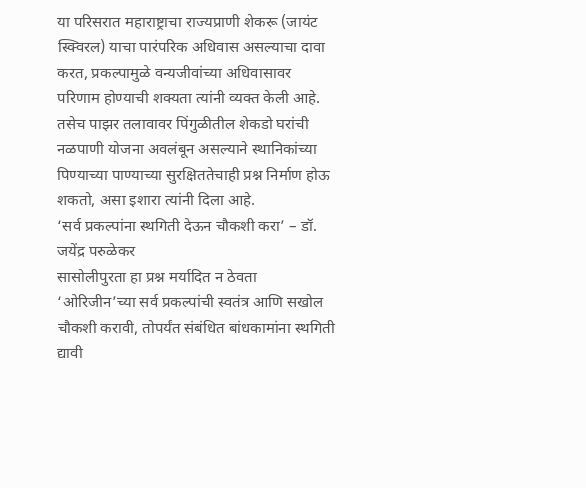या परिसरात महाराष्ट्राचा राज्यप्राणी शेकरू (जायंट स्क्विरल) याचा पारंपरिक अधिवास असल्याचा दावा करत, प्रकल्पामुळे वन्यजीवांच्या अधिवासावर परिणाम होण्याची शक्यता त्यांनी व्यक्त केली आहे. तसेच पाझर तलावावर पिंगुळीतील शेकडो घरांची नळपाणी योजना अवलंबून असल्याने स्थानिकांच्या पिण्याच्या पाण्याच्या सुरक्षिततेचाही प्रश्न निर्माण होऊ शकतो, असा इशारा त्यांनी दिला आहे.
‘सर्व प्रकल्पांना स्थगिती देऊन चौकशी करा’ – डॉ. जयेंद्र परुळेकर
सासोलीपुरता हा प्रश्न मर्यादित न ठेवता ‘ओरिजीन’च्या सर्व प्रकल्पांची स्वतंत्र आणि सखोल चौकशी करावी, तोपर्यंत संबंधित बांधकामांना स्थगिती द्यावी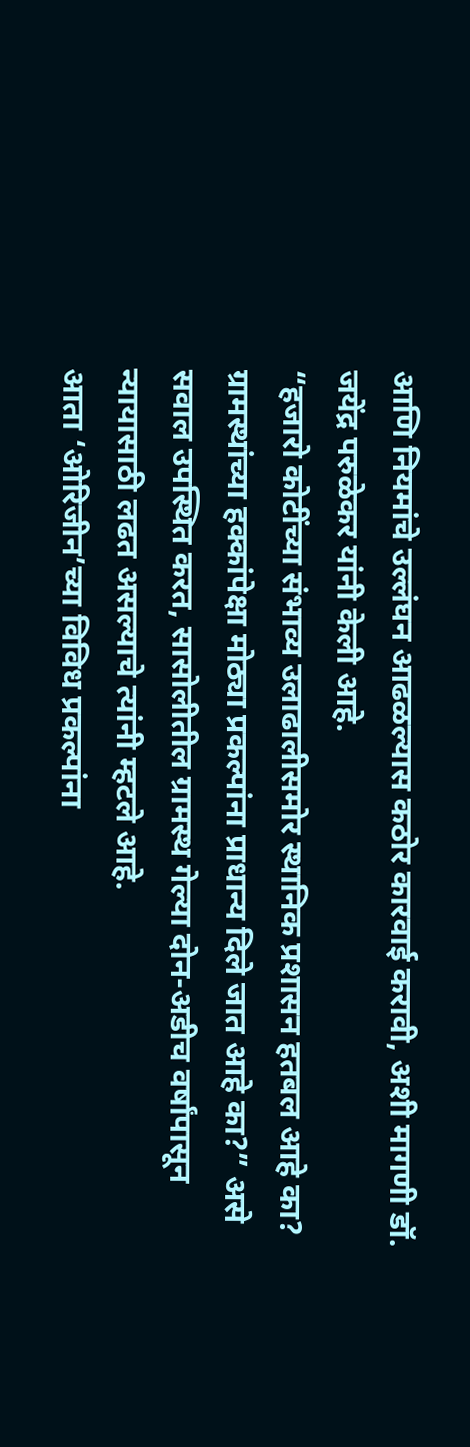आणि नियमांचे उल्लंघन आढळल्यास कठोर कारवाई करावी, अशी मागणी डॉ. जयेंद्र परुळेकर यांनी केली आहे.
“हजारो कोटींच्या संभाव्य उलाढालीसमोर स्थानिक प्रशासन हतबल आहे का? ग्रामस्थांच्या हक्कांपेक्षा मोठ्या प्रकल्पांना प्राधान्य दिले जात आहे का?” असे सवाल उपस्थित करत, सासोलीतील ग्रामस्थ गेल्या दोन-अडीच वर्षांपासून न्यायासाठी लढत असल्याचे त्यांनी म्हटले आहे.
आता ‘ओरिजीन’च्या विविध प्रकल्पांना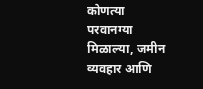कोणत्या परवानग्या मिळाल्या, जमीन व्यवहार आणि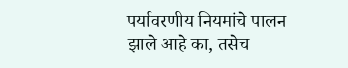पर्यावरणीय नियमांचे पालन झाले आहे का, तसेच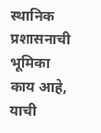स्थानिक प्रशासनाची भूमिका काय आहे, याची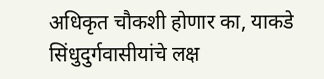अधिकृत चौकशी होणार का, याकडे सिंधुदुर्गवासीयांचे लक्ष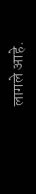लागले आहे.